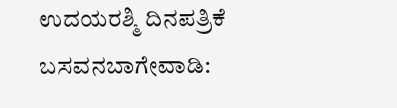ಉದಯರಶ್ಮಿ ದಿನಪತ್ರಿಕೆ
ಬಸವನಬಾಗೇವಾಡಿ: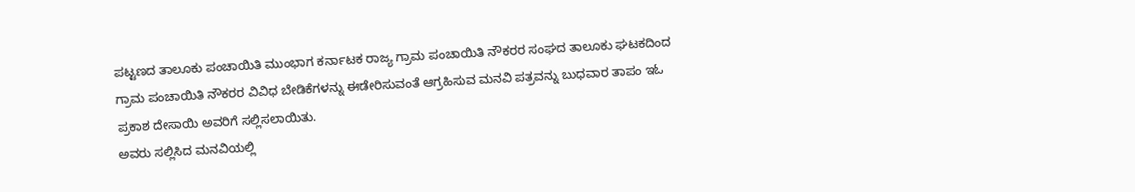ಪಟ್ಟಣದ ತಾಲೂಕು ಪಂಚಾಯಿತಿ ಮುಂಭಾಗ ಕರ್ನಾಟಕ ರಾಜ್ಯ ಗ್ರಾಮ ಪಂಚಾಯಿತಿ ನೌಕರರ ಸಂಘದ ತಾಲೂಕು ಘಟಕದಿಂದ ಗ್ರಾಮ ಪಂಚಾಯಿತಿ ನೌಕರರ ವಿವಿಧ ಬೇಡಿಕೆಗಳನ್ನು ಈಡೇರಿಸುವಂತೆ ಆಗ್ರಹಿಸುವ ಮನವಿ ಪತ್ರವನ್ನು ಬುಧವಾರ ತಾಪಂ ಇಓ ಪ್ರಕಾಶ ದೇಸಾಯಿ ಅವರಿಗೆ ಸಲ್ಲಿಸಲಾಯಿತು.
ಅವರು ಸಲ್ಲಿಸಿದ ಮನವಿಯಲ್ಲಿ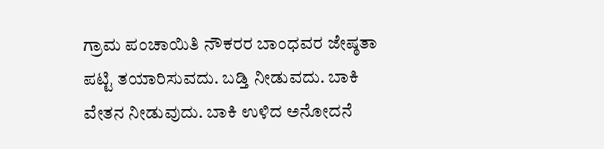ಗ್ರಾಮ ಪಂಚಾಯಿತಿ ನೌಕರರ ಬಾಂಧವರ ಜೇಷ್ಠತಾ ಪಟ್ಟಿ ತಯಾರಿಸುವದು. ಬಡ್ತಿ ನೀಡುವದು. ಬಾಕಿ ವೇತನ ನೀಡುವುದು. ಬಾಕಿ ಉಳಿದ ಅನೋದನೆ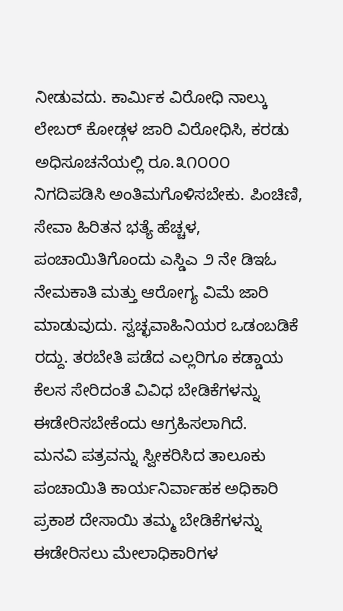ನೀಡುವದು. ಕಾರ್ಮಿಕ ವಿರೋಧಿ ನಾಲ್ಕು ಲೇಬರ್ ಕೋಡ್ಗಳ ಜಾರಿ ವಿರೋಧಿಸಿ, ಕರಡು ಅಧಿಸೂಚನೆಯಲ್ಲಿ ರೂ.೩೧೦೦೦ ನಿಗದಿಪಡಿಸಿ ಅಂತಿಮಗೊಳಿಸಬೇಕು. ಪಿಂಚಿಣಿ, ಸೇವಾ ಹಿರಿತನ ಭತ್ಯೆ ಹೆಚ್ಚಳ, ಪಂಚಾಯಿತಿಗೊಂದು ಎಸ್ಡಿಎ ೨ ನೇ ಡಿಇಓ ನೇಮಕಾತಿ ಮತ್ತು ಆರೋಗ್ಯ ವಿಮೆ ಜಾರಿ ಮಾಡುವುದು. ಸ್ವಚ್ಛವಾಹಿನಿಯರ ಒಡಂಬಡಿಕೆ ರದ್ದು. ತರಬೇತಿ ಪಡೆದ ಎಲ್ಲರಿಗೂ ಕಡ್ಡಾಯ ಕೆಲಸ ಸೇರಿದಂತೆ ವಿವಿಧ ಬೇಡಿಕೆಗಳನ್ನು ಈಡೇರಿಸಬೇಕೆಂದು ಆಗ್ರಹಿಸಲಾಗಿದೆ.
ಮನವಿ ಪತ್ರವನ್ನು ಸ್ವೀಕರಿಸಿದ ತಾಲೂಕು ಪಂಚಾಯಿತಿ ಕಾರ್ಯನಿರ್ವಾಹಕ ಅಧಿಕಾರಿ ಪ್ರಕಾಶ ದೇಸಾಯಿ ತಮ್ಮ ಬೇಡಿಕೆಗಳನ್ನು ಈಡೇರಿಸಲು ಮೇಲಾಧಿಕಾರಿಗಳ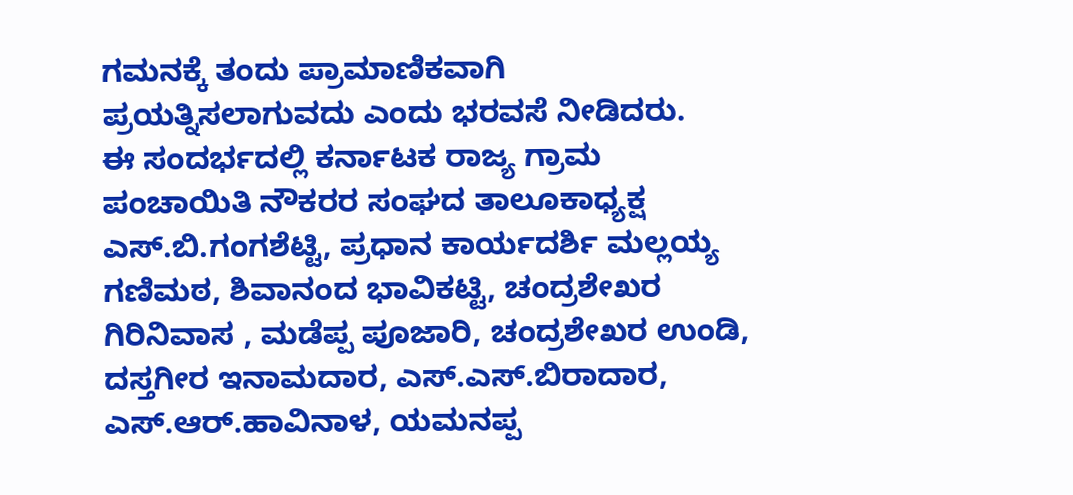ಗಮನಕ್ಕೆ ತಂದು ಪ್ರಾಮಾಣಿಕವಾಗಿ ಪ್ರಯತ್ನಿಸಲಾಗುವದು ಎಂದು ಭರವಸೆ ನೀಡಿದರು.
ಈ ಸಂದರ್ಭದಲ್ಲಿ ಕರ್ನಾಟಕ ರಾಜ್ಯ ಗ್ರಾಮ ಪಂಚಾಯಿತಿ ನೌಕರರ ಸಂಘದ ತಾಲೂಕಾಧ್ಯಕ್ಷ ಎಸ್.ಬಿ.ಗಂಗಶೆಟ್ಟಿ, ಪ್ರಧಾನ ಕಾರ್ಯದರ್ಶಿ ಮಲ್ಲಯ್ಯ ಗಣಿಮಠ, ಶಿವಾನಂದ ಭಾವಿಕಟ್ಟಿ, ಚಂದ್ರಶೇಖರ ಗಿರಿನಿವಾಸ , ಮಡೆಪ್ಪ ಪೂಜಾರಿ, ಚಂದ್ರಶೇಖರ ಉಂಡಿ, ದಸ್ತಗೀರ ಇನಾಮದಾರ, ಎಸ್.ಎಸ್.ಬಿರಾದಾರ, ಎಸ್.ಆರ್.ಹಾವಿನಾಳ, ಯಮನಪ್ಪ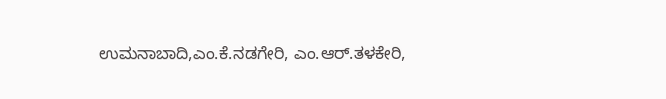ಉಮನಾಬಾದಿ,ಎಂ.ಕೆ.ನಡಗೇರಿ, ಎಂ.ಆರ್.ತಳಕೇರಿ,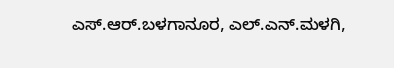ಎಸ್.ಆರ್.ಬಳಗಾನೂರ, ಎಲ್.ಎನ್.ಮಳಗಿ,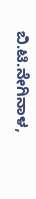ಬಿ.ಟಿ.ನೇಗಿನಾಳ,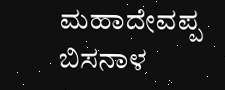ಮಹಾದೇವಪ್ಪ ಬಿಸನಾಳ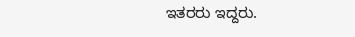ಇತರರು ಇದ್ದರು.